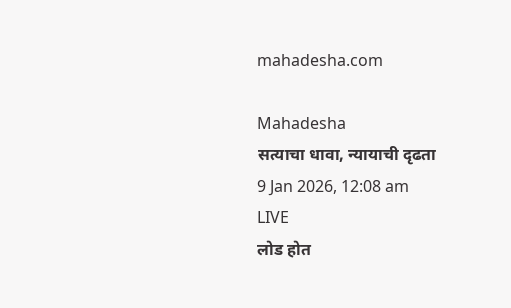mahadesha.com

Mahadesha
सत्याचा धावा, न्यायाची दृढता
9 Jan 2026, 12:08 am
LIVE
लोड होत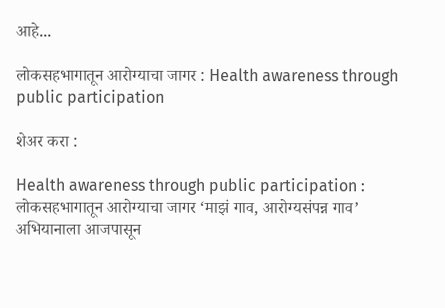आहे...

लोकसहभागातून आरोग्याचा जागर : Health awareness through public participation

शेअर करा :

Health awareness through public participation : लोकसहभागातून आरोग्याचा जागर ‘माझं गाव, आरोग्यसंपन्न गाव’ अभियानाला आजपासून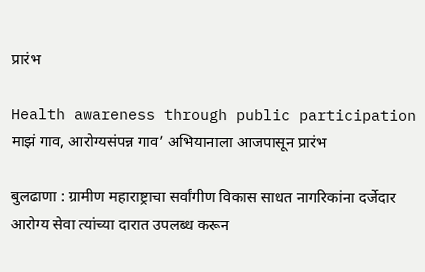प्रारंभ

Health awareness through public participation
माझं गाव, आरोग्यसंपन्न गाव’ अभियानाला आजपासून प्रारंभ

बुलढाणा : ग्रामीण महाराष्ट्राचा सर्वांगीण विकास साधत नागरिकांना दर्जेदार आरोग्य सेवा त्यांच्या दारात उपलब्ध करून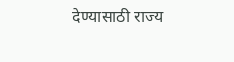देण्यासाठी राज्य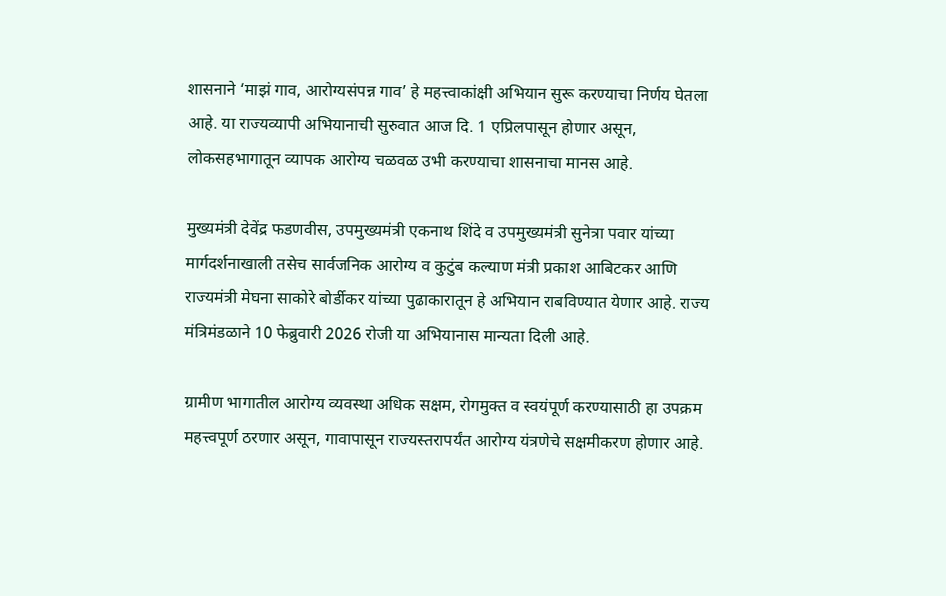शासनाने ‘माझं गाव, आरोग्यसंपन्न गाव’ हे महत्त्वाकांक्षी अभियान सुरू करण्याचा निर्णय घेतला आहे. या राज्यव्यापी अभियानाची सुरुवात आज दि. 1 एप्रिलपासून होणार असून, लोकसहभागातून व्यापक आरोग्य चळवळ उभी करण्याचा शासनाचा मानस आहे.

मुख्यमंत्री देवेंद्र फडणवीस, उपमुख्यमंत्री एकनाथ शिंदे व उपमुख्यमंत्री सुनेत्रा पवार यांच्या मार्गदर्शनाखाली तसेच सार्वजनिक आरोग्य व कुटुंब कल्याण मंत्री प्रकाश आबिटकर आणि राज्यमंत्री मेघना साकोरे बोर्डीकर यांच्या पुढाकारातून हे अभियान राबविण्यात येणार आहे. राज्य मंत्रिमंडळाने 10 फेब्रुवारी 2026 रोजी या अभियानास मान्यता दिली आहे.

ग्रामीण भागातील आरोग्य व्यवस्था अधिक सक्षम, रोगमुक्त व स्वयंपूर्ण करण्यासाठी हा उपक्रम महत्त्वपूर्ण ठरणार असून, गावापासून राज्यस्तरापर्यंत आरोग्य यंत्रणेचे सक्षमीकरण होणार आहे.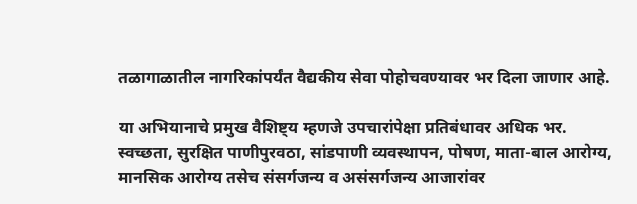तळागाळातील नागरिकांपर्यंत वैद्यकीय सेवा पोहोचवण्यावर भर दिला जाणार आहे.

या अभियानाचे प्रमुख वैशिष्ट्य म्हणजे उपचारांपेक्षा प्रतिबंधावर अधिक भर. स्वच्छता, सुरक्षित पाणीपुरवठा, सांडपाणी व्यवस्थापन, पोषण, माता-बाल आरोग्य, मानसिक आरोग्य तसेच संसर्गजन्य व असंसर्गजन्य आजारांवर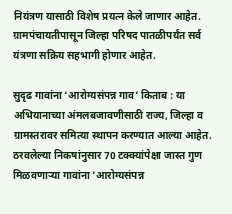नियंत्रण यासाठी विशेष प्रयत्न केले जाणार आहेत. ग्रामपंचायतीपासून जिल्हा परिषद पातळीपर्यंत सर्व यंत्रणा सक्रिय सहभागी होणार आहेत.

सुदृढ गावांना ‘आरोग्यसंपन्न गाव’ किताब : या अभियानाच्या अंमलबजावणीसाठी राज्य, जिल्हा व ग्रामस्तरावर समित्या स्थापन करण्यात आल्या आहेत. ठरवलेल्या निकषांनुसार 70 टक्क्यांपेक्षा जास्त गुण मिळवणाऱ्या गावांना ‘आरोग्यसंपन्न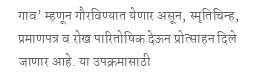गाव’ म्हणून गौरविण्यात येणार असून, स्मृतिचिन्ह, प्रमाणपत्र व रोख पारितोषिक देऊन प्रोत्साहन दिले जाणार आहे. या उपक्रमासाठी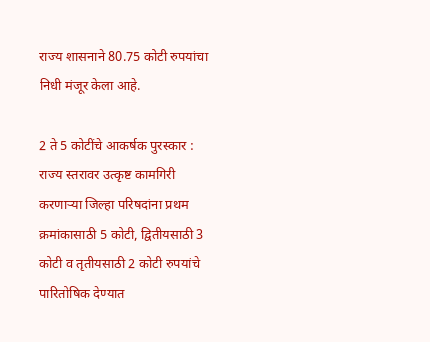राज्य शासनाने 80.75 कोटी रुपयांचा निधी मंजूर केला आहे.

2 ते 5 कोटींचे आकर्षक पुरस्कार : राज्य स्तरावर उत्कृष्ट कामगिरी करणाऱ्या जिल्हा परिषदांना प्रथम क्रमांकासाठी 5 कोटी, द्वितीयसाठी 3 कोटी व तृतीयसाठी 2 कोटी रुपयांचे पारितोषिक देण्यात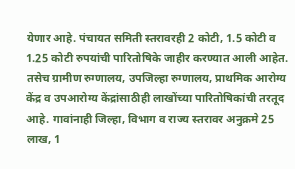येणार आहे. पंचायत समिती स्तरावरही 2 कोटी, 1.5 कोटी व 1.25 कोटी रुपयांची पारितोषिके जाहीर करण्यात आली आहेत. तसेच ग्रामीण रुग्णालय, उपजिल्हा रुग्णालय, प्राथमिक आरोग्य केंद्र व उपआरोग्य केंद्रांसाठीही लाखोंच्या पारितोषिकांची तरतूद आहे. गावांनाही जिल्हा, विभाग व राज्य स्तरावर अनुक्रमे 25 लाख, 1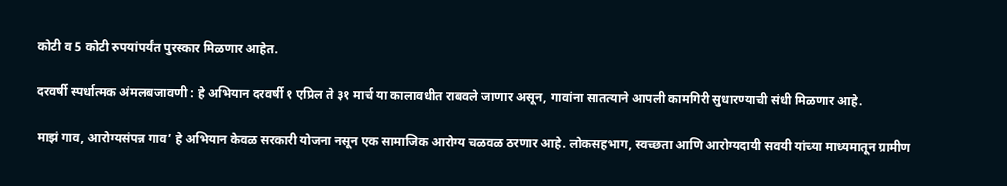कोटी व 5 कोटी रुपयांपर्यंत पुरस्कार मिळणार आहेत.

दरवर्षी स्पर्धात्मक अंमलबजावणी : हे अभियान दरवर्षी १ एप्रिल ते ३१ मार्च या कालावधीत राबवले जाणार असून, गावांना सातत्याने आपली कामगिरी सुधारण्याची संधी मिळणार आहे.

माझं गाव, आरोग्यसंपन्न गाव’ हे अभियान केवळ सरकारी योजना नसून एक सामाजिक आरोग्य चळवळ ठरणार आहे. लोकसहभाग, स्वच्छता आणि आरोग्यदायी सवयी यांच्या माध्यमातून ग्रामीण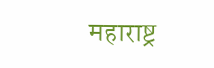महाराष्ट्र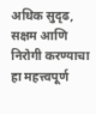अधिक सुदृढ, सक्षम आणि निरोगी करण्याचा हा महत्त्वपूर्ण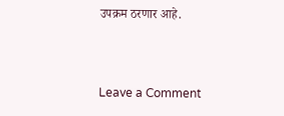उपक्रम ठरणार आहे.



Leave a Comment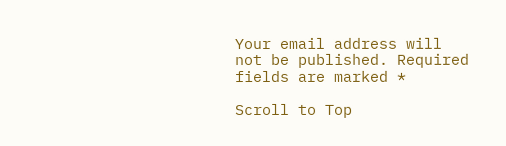Your email address will not be published. Required fields are marked *

Scroll to Top